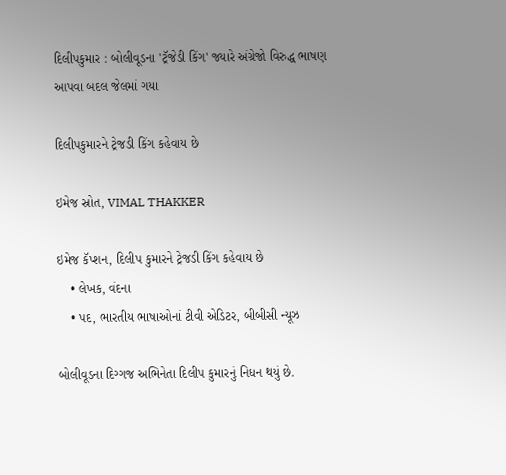દિલીપકુમાર : બોલીવૂડના 'ટ્રૅજેડી કિંગ' જ્યારે અંગ્રેજો વિરુદ્ધ ભાષણ આપવા બદલ જેલમાં ગયા

દિલીપકુમારને ટ્રેજડી કિંગ કહેવાય છે

ઇમેજ સ્રોત, VIMAL THAKKER

ઇમેજ કૅપ્શન, દિલીપ કુમારને ટ્રેજડી કિંગ કહેવાય છે
    • લેખક, વંદના
    • પદ, ભારતીય ભાષાઓનાં ટીવી એડિટર, બીબીસી ન્યૂઝ

બોલીવૂડના દિગ્ગજ અભિનેતા દિલીપ કુમારનું નિધન થયું છે.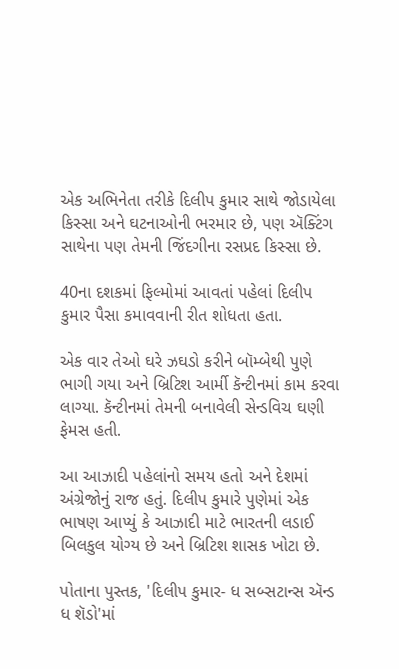એક અભિનેતા તરીકે દિલીપ કુમાર સાથે જોડાયેલા કિસ્સા અને ઘટનાઓની ભરમાર છે, પણ ઍક્ટિંગ સાથેના પણ તેમની જિંદગીના રસપ્રદ કિસ્સા છે.

40ના દશકમાં ફિલ્મોમાં આવતાં પહેલાં દિલીપ કુમાર પૈસા કમાવવાની રીત શોધતા હતા.

એક વાર તેઓ ઘરે ઝઘડો કરીને બૉમ્બેથી પુણે ભાગી ગયા અને બ્રિટિશ આર્મી કૅન્ટીનમાં કામ કરવા લાગ્યા. કૅન્ટીનમાં તેમની બનાવેલી સેન્ડવિચ ઘણી ફેમસ હતી.

આ આઝાદી પહેલાંનો સમય હતો અને દેશમાં અંગ્રેજોનું રાજ હતું. દિલીપ કુમારે પુણેમાં એક ભાષણ આપ્યું કે આઝાદી માટે ભારતની લડાઈ બિલકુલ યોગ્ય છે અને બ્રિટિશ શાસક ખોટા છે.

પોતાના પુસ્તક, 'દિલીપ કુમાર- ધ સબ્સટાન્સ ઍન્ડ ધ શૅડો'માં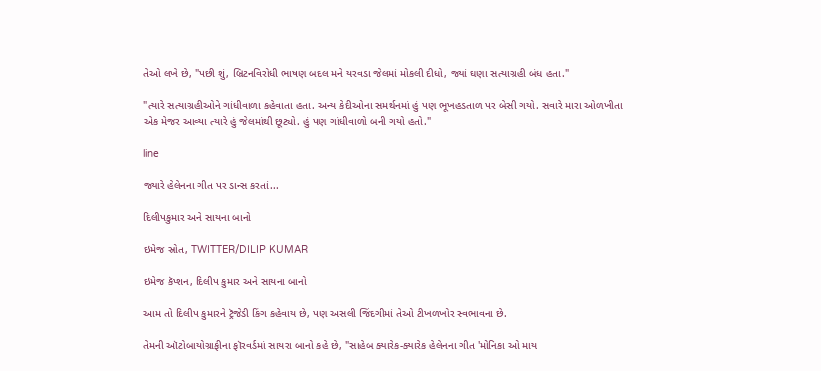તેઓ લખે છે, "પછી શું, બ્રિટનવિરોધી ભાષણ બદલ મને યરવડા જેલમાં મોકલી દીધો, જ્યાં ઘણા સત્યાગ્રહી બંધ હતા."

"ત્યારે સત્યાગ્રહીઓને ગાંધીવાળા કહેવાતા હતા. અન્ય કેદીઓના સમર્થનમાં હું પણ ભૂખહડતાળ પર બેસી ગયો. સવારે મારા ઓળખીતા એક મેજર આવ્યા ત્યારે હું જેલમાંથી છૂટ્યો. હું પણ ગાંધીવાળો બની ગયો હતો."

line

જ્યારે હેલેનના ગીત પર ડાન્સ કરતાં...

દિલીપકુમાર અને સાયના બાનો

ઇમેજ સ્રોત, TWITTER/DILIP KUMAR

ઇમેજ કૅપ્શન, દિલીપ કુમાર અને સાયના બાનો

આમ તો દિલીપ કુમારને ટ્રૅજેડી કિંગ કહેવાય છે, પણ અસલી જિંદગીમાં તેઓ ટીખળખોર સ્વભાવના છે.

તેમની ઑટોબાયોગ્રાફીના ફૉરવર્ડમાં સાયરા બાનો કહે છે, "સાહેબ ક્યારેક-ક્યારેક હેલેનના ગીત 'મોનિકા ઓ માય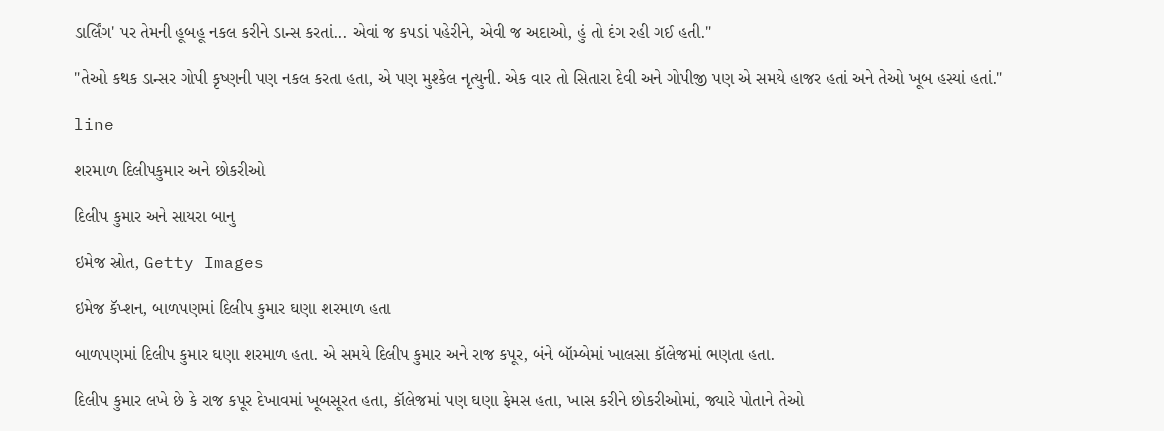ડાર્લિંગ' પર તેમની હૂબહૂ નકલ કરીને ડાન્સ કરતાં... એવાં જ કપડાં પહેરીને, એવી જ અદાઓ, હું તો દંગ રહી ગઈ હતી."

"તેઓ કથક ડાન્સર ગોપી કૃષ્ણની પણ નકલ કરતા હતા, એ પણ મુશ્કેલ નૃત્યુની. એક વાર તો સિતારા દેવી અને ગોપીજી પણ એ સમયે હાજર હતાં અને તેઓ ખૂબ હસ્યાં હતાં."

line

શરમાળ દિલીપકુમાર અને છોકરીઓ

દિલીપ કુમાર અને સાયરા બાનુ

ઇમેજ સ્રોત, Getty Images

ઇમેજ કૅપ્શન, બાળપણમાં દિલીપ કુમાર ઘણા શરમાળ હતા

બાળપણમાં દિલીપ કુમાર ઘણા શરમાળ હતા. એ સમયે દિલીપ કુમાર અને રાજ કપૂર, બંને બૉમ્બેમાં ખાલસા કૉલેજમાં ભણતા હતા.

દિલીપ કુમાર લખે છે કે રાજ કપૂર દેખાવમાં ખૂબસૂરત હતા, કૉલેજમાં પણ ઘણા ફેમસ હતા, ખાસ કરીને છોકરીઓમાં, જ્યારે પોતાને તેઓ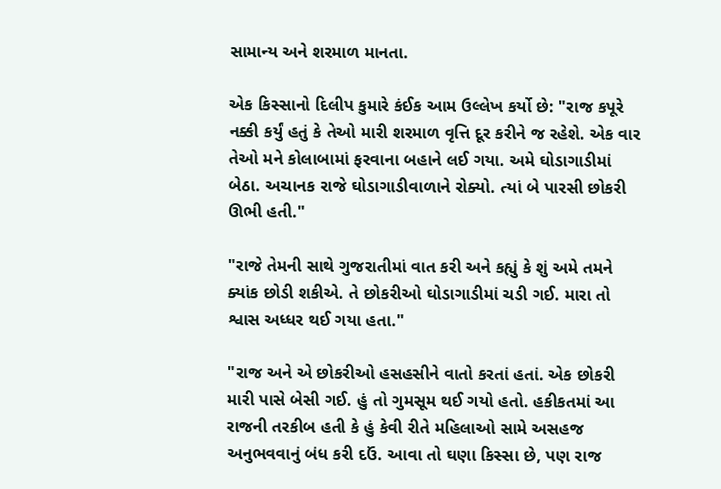સામાન્ય અને શરમાળ માનતા.

એક કિસ્સાનો દિલીપ કુમારે કંઈક આમ ઉલ્લેખ કર્યો છે: "રાજ કપૂરે નક્કી કર્યું હતું કે તેઓ મારી શરમાળ વૃત્તિ દૂર કરીને જ રહેશે. એક વાર તેઓ મને કોલાબામાં ફરવાના બહાને લઈ ગયા. અમે ઘોડાગાડીમાં બેઠા. અચાનક રાજે ઘોડાગાડીવાળાને રોક્યો. ત્યાં બે પારસી છોકરી ઊભી હતી."

"રાજે તેમની સાથે ગુજરાતીમાં વાત કરી અને કહ્યું કે શું અમે તમને ક્યાંક છોડી શકીએ. તે છોકરીઓ ઘોડાગાડીમાં ચડી ગઈ. મારા તો શ્વાસ અધ્ધર થઈ ગયા હતા."

"રાજ અને એ છોકરીઓ હસહસીને વાતો કરતાં હતાં. એક છોકરી મારી પાસે બેસી ગઈ. હું તો ગુમસૂમ થઈ ગયો હતો. હકીકતમાં આ રાજની તરકીબ હતી કે હું કેવી રીતે મહિલાઓ સામે અસહજ અનુભવવાનું બંધ કરી દઉં. આવા તો ઘણા કિસ્સા છે, પણ રાજ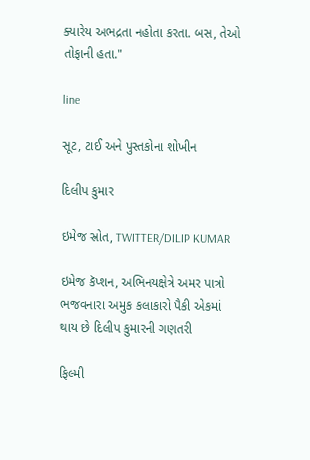ક્યારેય અભદ્રતા નહોતા કરતા. બસ, તેઓ તોફાની હતા."

line

સૂટ, ટાઈ અને પુસ્તકોના શોખીન

દિલીપ કુમાર

ઇમેજ સ્રોત, TWITTER/DILIP KUMAR

ઇમેજ કૅપ્શન, અભિનયક્ષેત્રે અમર પાત્રો ભજવનારા અમુક કલાકારો પૈકી એકમાં થાય છે દિલીપ કુમારની ગણતરી

ફિલ્મી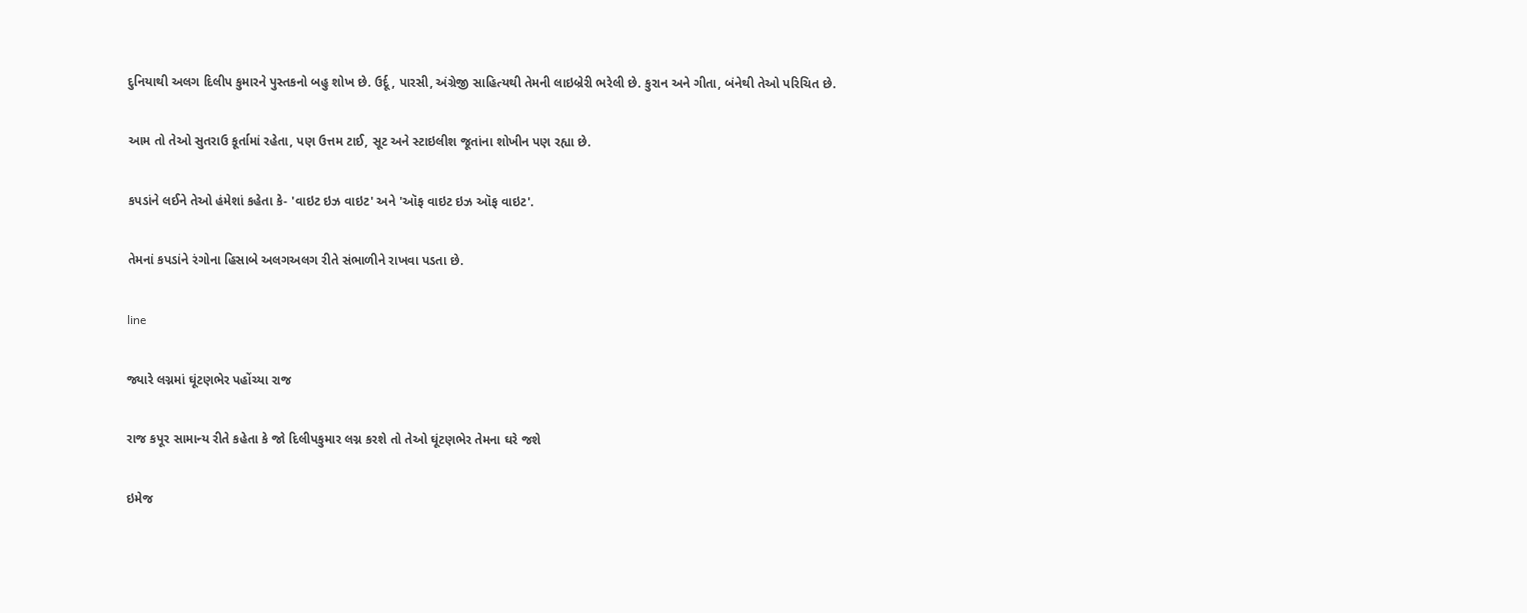દુનિયાથી અલગ દિલીપ કુમારને પુસ્તકનો બહુ શોખ છે. ઉર્દૂ, પારસી, અંગ્રેજી સાહિત્યથી તેમની લાઇબ્રેરી ભરેલી છે. કુરાન અને ગીતા, બંનેથી તેઓ પરિચિત છે.

આમ તો તેઓ સુતરાઉ કૂર્તામાં રહેતા, પણ ઉત્તમ ટાઈ, સૂટ અને સ્ટાઇલીશ જૂતાંના શોખીન પણ રહ્યા છે.

કપડાંને લઈને તેઓ હંમેશાં કહેતા કે- 'વાઇટ ઇઝ વાઇટ' અને 'ઑફ વાઇટ ઇઝ ઑફ વાઇટ'.

તેમનાં કપડાંને રંગોના હિસાબે અલગઅલગ રીતે સંભાળીને રાખવા પડતા છે.

line

જ્યારે લગ્નમાં ઘૂંટણભેર પહોંચ્યા રાજ

રાજ કપૂર સામાન્ય રીતે કહેતા કે જો દિલીપકુમાર લગ્ન કરશે તો તેઓ ઘૂંટણભેર તેમના ઘરે જશે

ઇમેજ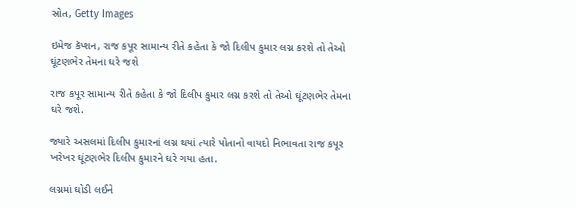સ્રોત, Getty Images

ઇમેજ કૅપ્શન, રાજ કપૂર સામાન્ય રીતે કહેતા કે જો દિલીપ કુમાર લગ્ન કરશે તો તેઓ ઘૂંટણભેર તેમના ઘરે જશે

રાજ કપૂર સામાન્ય રીતે કહેતા કે જો દિલીપ કુમાર લગ્ન કરશે તો તેઓ ઘૂંટણભેર તેમના ઘરે જશે.

જ્યારે અસલમાં દિલીપ કુમારનાં લગ્ન થયાં ત્યારે પોતાનો વાયદો નિભાવતા રાજ કપૂર ખરેખર ઘૂંટણભેર દિલીપ કુમારને ઘરે ગયા હતા.

લગ્નમાં ઘોડી લઈને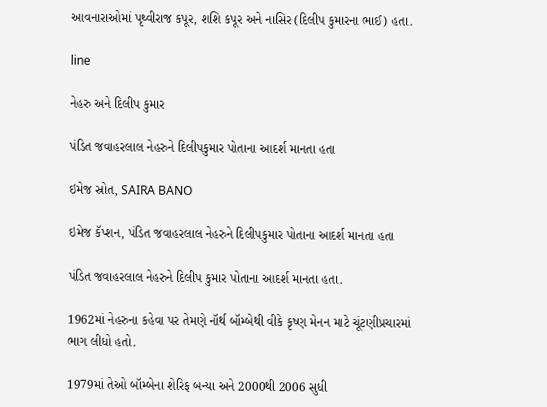આવનારાઓમાં પૃથ્વીરાજ કપૂર, શશિ કપૂર અને નાસિર (દિલીપ કુમારના ભાઈ) હતા.

line

નેહરુ અને દિલીપ કુમાર

પંડિત જવાહરલાલ નેહરુને દિલીપકુમાર પોતાના આદર્શ માનતા હતા

ઇમેજ સ્રોત, SAIRA BANO

ઇમેજ કૅપ્શન, પંડિત જવાહરલાલ નેહરુને દિલીપકુમાર પોતાના આદર્શ માનતા હતા

પંડિત જવાહરલાલ નેહરુને દિલીપ કુમાર પોતાના આદર્શ માનતા હતા.

1962માં નેહરુના કહેવા પર તેમણે નૉર્થ બૉમ્બેથી વીકે કૃષ્ણ મેનન માટે ચૂંટણીપ્રચારમાં ભાગ લીધો હતો.

1979માં તેઓ બૉમ્બેના શેરિફ બન્યા અને 2000થી 2006 સુધી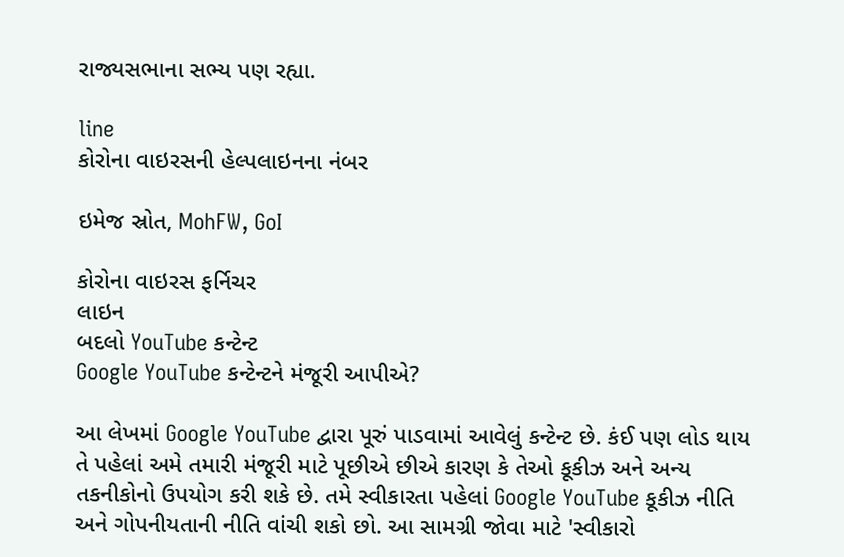રાજ્યસભાના સભ્ય પણ રહ્યા.

line
કોરોના વાઇરસની હેલ્પલાઇનના નંબર

ઇમેજ સ્રોત, MohFW, GoI

કોરોના વાઇરસ ફર્નિચર
લાઇન
બદલો YouTube કન્ટેન્ટ
Google YouTube કન્ટેન્ટને મંજૂરી આપીએ?

આ લેખમાં Google YouTube દ્વારા પૂરું પાડવામાં આવેલું કન્ટેન્ટ છે. કંઈ પણ લોડ થાય તે પહેલાં અમે તમારી મંજૂરી માટે પૂછીએ છીએ કારણ કે તેઓ કૂકીઝ અને અન્ય તકનીકોનો ઉપયોગ કરી શકે છે. તમે સ્વીકારતા પહેલાં Google YouTube કૂકીઝ નીતિ અને ગોપનીયતાની નીતિ વાંચી શકો છો. આ સામગ્રી જોવા માટે 'સ્વીકારો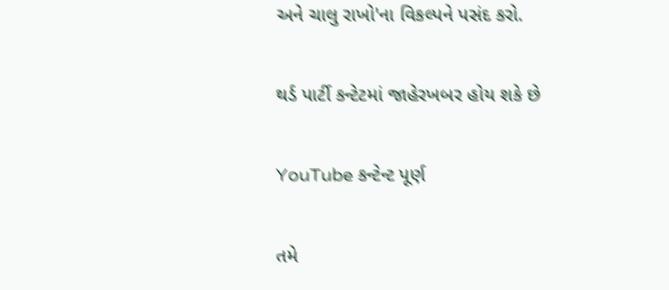અને ચાલુ રાખો'ના વિકલ્પને પસંદ કરો.

થર્ડ પાર્ટી કન્ટેટમાં જાહેરખબર હોય શકે છે

YouTube કન્ટેન્ટ પૂર્ણ

તમે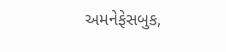અમનેફેસબુક,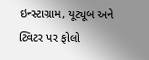ઇન્સ્ટાગ્રામ, યૂટ્યૂબ અને ટ્વિટર પર ફોલો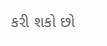કરી શકો છો